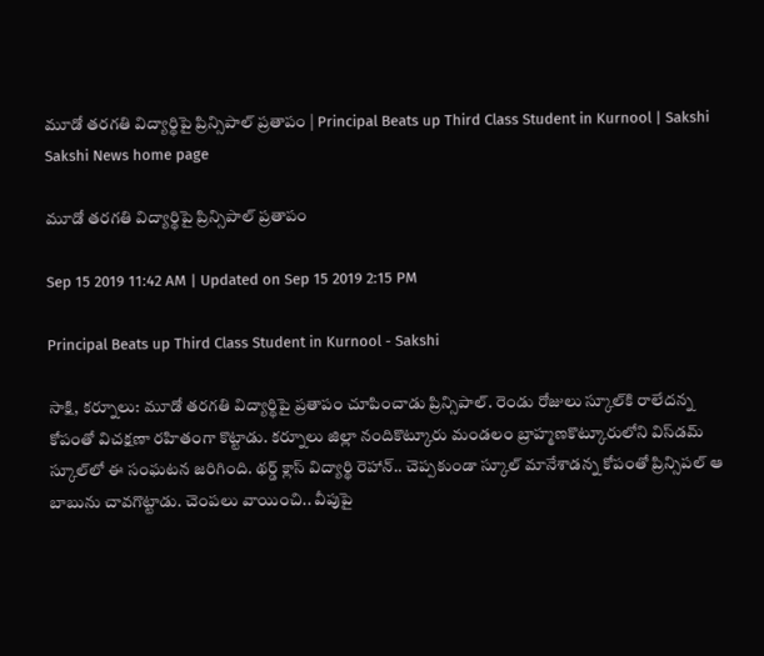మూడో తరగతి విద్యార్థిపై ప్రిన్సిపాల్ ప్రతాపం | Principal Beats up Third Class Student in Kurnool | Sakshi
Sakshi News home page

మూడో తరగతి విద్యార్థిపై ప్రిన్సిపాల్ ప్రతాపం

Sep 15 2019 11:42 AM | Updated on Sep 15 2019 2:15 PM

Principal Beats up Third Class Student in Kurnool - Sakshi

సాక్షి, కర్నూలు: మూడో తరగతి విద్యార్థిపై ప్రతాపం చూపించాడు ప్రిన్సిపాల్‌. రెండు రోజులు స్కూల్‌కి రాలేదన్న కోపంతో విచక్షణా రహితంగా కొట్టాడు. కర్నూలు జిల్లా నందికొట్కూరు మండలం బ్రాహ్మణకొట్కూరులోని విస్‌డమ్‌ స్కూల్‌లో ఈ సంఘటన జరిగింది. థర్డ్‌ క్లాస్‌ విద్యార్థి రెహాన్‌‌.. చెప్పకుండా స్కూల్‌ మానేశాడన్న కోపంతో ప్రిన్సిపల్‌ ఆ బాబును చావగొట్టాడు. చెంపలు వాయించి.. వీపుపై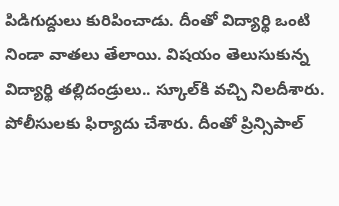పిడిగుద్దులు కురిపించాడు. దీంతో విద్యార్థి ఒంటి నిండా వాతలు తేలాయి. విషయం తెలుసుకున్న విద్యార్థి తల్లిదండ్రులు.. స్కూల్‌కి వచ్చి నిలదీశారు. పోలీసులకు ఫిర్యాదు చేశారు. దీంతో ప్రిన్సిపాల్‌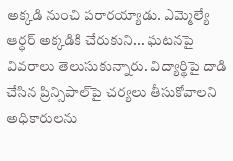అక్కడి నుంచి పరారయ్యాడు. ఎమ్మెల్యే ఆర్ధర్‌ అక్కడికి చేరుకుని... ఘటనపై వివరాలు తెలుసుకున్నారు. విద్యార్థిపై దాడి చేసిన ప్రిన్సిపాల్‌పై చర్యలు తీసుకోవాలని అధికారులను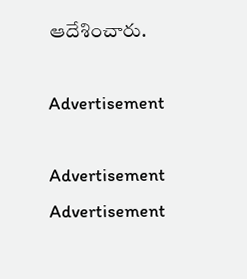ఆదేశించారు.

Advertisement

Advertisement
Advertisement